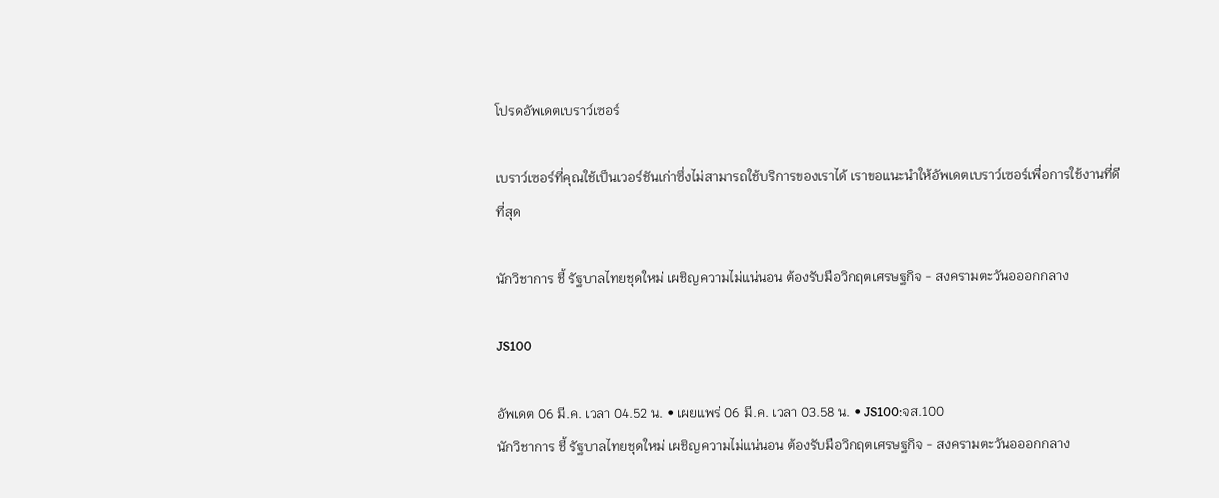โปรดอัพเดตเบราว์เซอร์

เบราว์เซอร์ที่คุณใช้เป็นเวอร์ชันเก่าซึ่งไม่สามารถใช้บริการของเราได้ เราขอแนะนำให้อัพเดตเบราว์เซอร์เพื่อการใช้งานที่ดีที่สุด

นักวิชาการ ชี้ รัฐบาลไทยชุดใหม่ เผชิญความไม่แน่นอน ต้องรับมือวิกฤตเศรษฐกิจ - สงครามตะวันอออกกลาง

JS100

อัพเดต 06 มี.ค. เวลา 04.52 น. • เผยแพร่ 06 มี.ค. เวลา 03.58 น. • JS100:จส.100
นักวิชาการ ชี้ รัฐบาลไทยชุดใหม่ เผชิญความไม่แน่นอน ต้องรับมือวิกฤตเศรษฐกิจ - สงครามตะวันอออกกลาง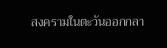สงครามในตะวันออกกลา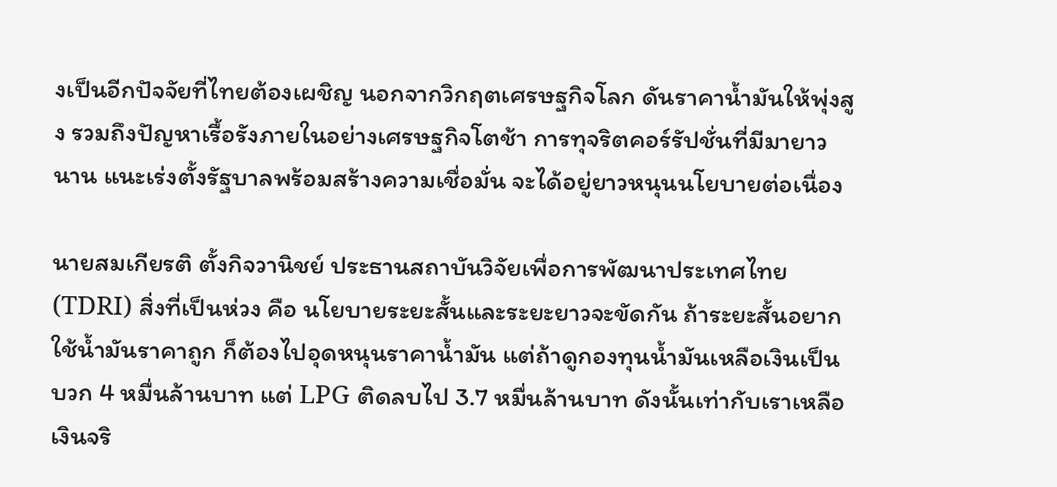งเป็นอีกปัจจัยที่ไทยต้องเผชิญ นอกจากวิกฤตเศรษฐกิจโลก ดันราคาน้ำมันให้พุ่งสูง รวมถึงปัญหาเรื้อรังภายในอย่างเศรษฐกิจโตช้า การทุจริตคอร์รัปชั่นที่มีมายาวนาน แนะเร่งตั้งรัฐบาลพร้อมสร้างความเชื่อมั่น จะได้อยู่ยาวหนุนนโยบายต่อเนื่อง

นายสมเกียรติ ตั้งกิจวานิชย์ ประธานสถาบันวิจัยเพื่อการพัฒนาประเทศไทย (TDRI) สิ่งที่เป็นห่วง คือ นโยบายระยะสั้นและระยะยาวจะขัดกัน ถ้าระยะสั้นอยากใช้น้ำมันราคาถูก ก็ต้องไปอุดหนุนราคาน้ำมัน แต่ถ้าดูกองทุนน้ำมันเหลือเงินเป็นบวก 4 หมื่นล้านบาท แต่ LPG ติดลบไป 3.7 หมื่นล้านบาท ดังนั้นเท่ากับเราเหลือเงินจริ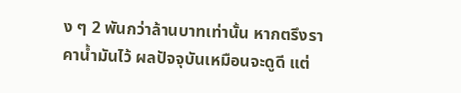ง ๆ 2 พันกว่าล้านบาทเท่านั้น หากตรึงราคาน้ำมันไว้ ผลปัจจุบันเหมือนจะดูดี แต่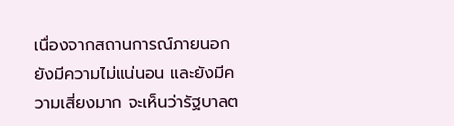เนื่องจากสถานการณ์ภายนอกยังมีความไม่แน่นอน และยังมีความเสี่ยงมาก จะเห็นว่ารัฐบาลต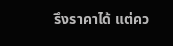รึงราคาได้ แต่คว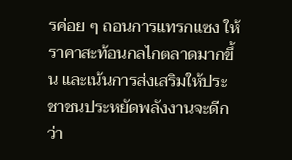รค่อย ๆ ถอนการแทรกแซง ให้ราคาสะท้อนกลไกตลาดมากขึ้น และเน้นการส่งเสริมให้ประชาชนประหยัดพลังงานจะดีกว่า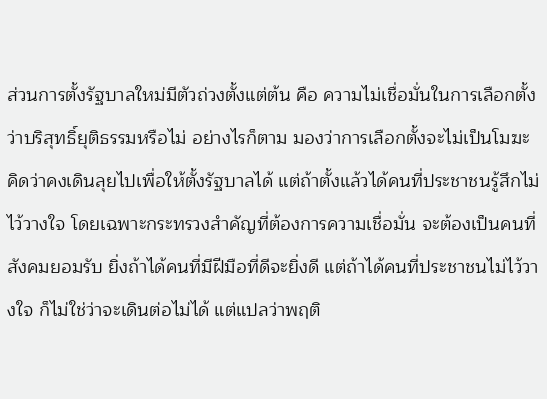ส่วนการตั้งรัฐบาลใหม่มีตัวถ่วงตั้งแต่ต้น คือ ความไม่เชื่อมั่นในการเลือกตั้งว่าบริสุทธิ์ยุติธรรมหรือไม่ อย่างไรก็ตาม มองว่าการเลือกตั้งจะไม่เป็นโมฆะ คิดว่าคงเดินลุยไปเพื่อให้ตั้งรัฐบาลได้ แต่ถ้าตั้งแล้วได้คนที่ประชาชนรู้สึกไม่ไว้วางใจ โดยเฉพาะกระทรวงสำคัญที่ต้องการความเชื่อมั่น จะต้องเป็นคนที่สังคมยอมรับ ยิ่งถ้าได้คนที่มีฝีมือที่ดีจะยิ่งดี แต่ถ้าได้คนที่ประชาชนไม่ไว้วางใจ ก็ไม่ใช่ว่าจะเดินต่อไม่ได้ แต่แปลว่าพฤติ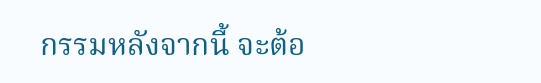กรรมหลังจากนี้ จะต้อ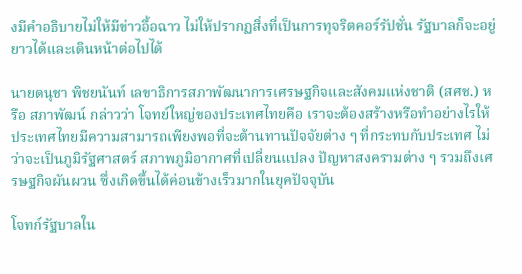งมีคำอธิบายไม่ให้มีข่าวอื้อฉาว ไม่ให้ปรากฏสิ่งที่เป็นการทุจริตคอร์รัปชั่น รัฐบาลก็จะอยู่ยาวได้และเดินหน้าต่อไปได้

นายดนุชา พิชยนันท์ เลขาธิการสภาพัฒนาการเศรษฐกิจและสังคมแห่งชาติ (สศช.) หรือ สภาพัฒน์ กล่าวว่า โจทย์ใหญ่ของประเทศไทยคือ เราจะต้องสร้างหรือทำอย่างไรให้ประเทศไทยมีความสามารถเพียงพอที่จะต้านทานปัจจัยต่าง ๆ ที่กระทบกับประเทศ ไม่ว่าจะเป็นภูมิรัฐศาสตร์ สภาพภูมิอากาศที่เปลี่ยนแปลง ปัญหาสงครามต่าง ๆ รวมถึงเศรษฐกิจผันผวน ซึ่งเกิดขึ้นได้ค่อนข้างเร็วมากในยุคปัจจุบัน

โจทก์รัฐบาลใน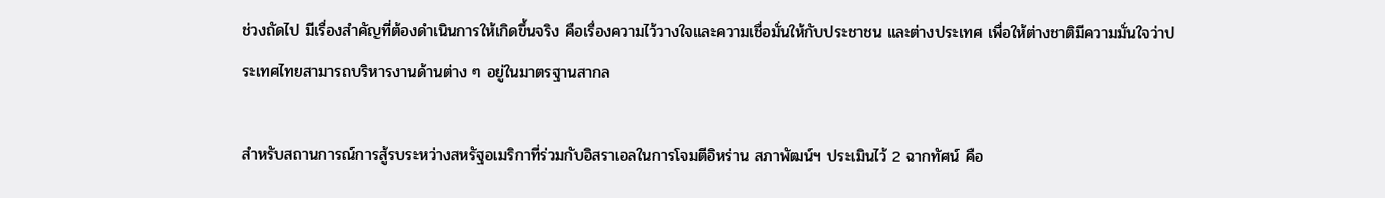ช่วงถัดไป มีเรื่องสำคัญที่ต้องดำเนินการให้เกิดขึ้นจริง คือเรื่องความไว้วางใจและความเชื่อมั่นให้กับประชาชน และต่างประเทศ เพื่อให้ต่างชาติมีความมั่นใจว่าประเทศไทยสามารถบริหารงานด้านต่าง ๆ อยู่ในมาตรฐานสากล

สำหรับสถานการณ์การสู้รบระหว่างสหรัฐอเมริกาที่ร่วมกับอิสราเอลในการโจมตีอิหร่าน สภาพัฒน์ฯ ประเมินไว้ 2 ฉากทัศน์ คือ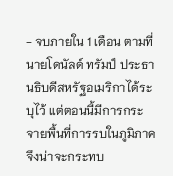- จบภายใน 1 เดือน ตามที่นายโดนัลด์ ทรัมป์ ประธานธิบดีสหรัฐอเมริกาได้ระบุไว้ แต่ตอนนี้มีการกระจายพื้นที่การรบในภูมิภาค จึงน่าจะกระทบ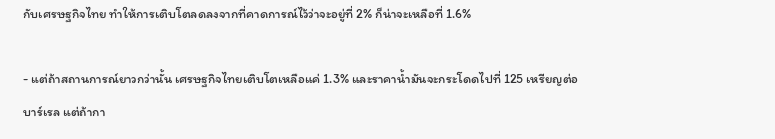กับเศรษฐกิจไทย ทำให้การเติบโตลดลงจากที่คาดการณ์ไว้ว่าจะอยู่ที่ 2% ก็น่าจะเหลือที่ 1.6%

- แต่ถ้าสถานการณ์ยาวกว่านั้น เศรษฐกิจไทยเติบโตเหลือแค่ 1.3% และราคาน้ำมันจะกระโดดไปที่ 125 เหรียญต่อบาร์เรล แต่ถ้ากา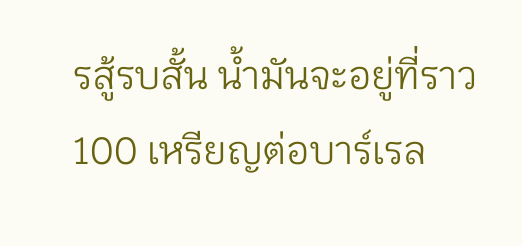รสู้รบสั้น น้ำมันจะอยู่ที่ราว 100 เหรียญต่อบาร์เรล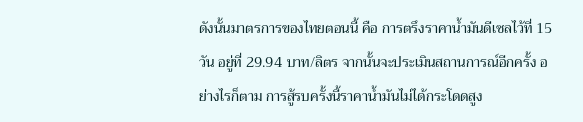ดังนั้นมาตรการของไทยตอนนี้ คือ การตรึงราคาน้ำมันดีเซลไว้ที่ 15 วัน อยู่ที่ 29.94 บาท/ลิตร จากนั้นจะประเมินสถานการณ์อีกครั้ง อย่างไรก็ตาม การสู้รบครั้งนี้ราคาน้ำมันไม่ได้กระโดดสูง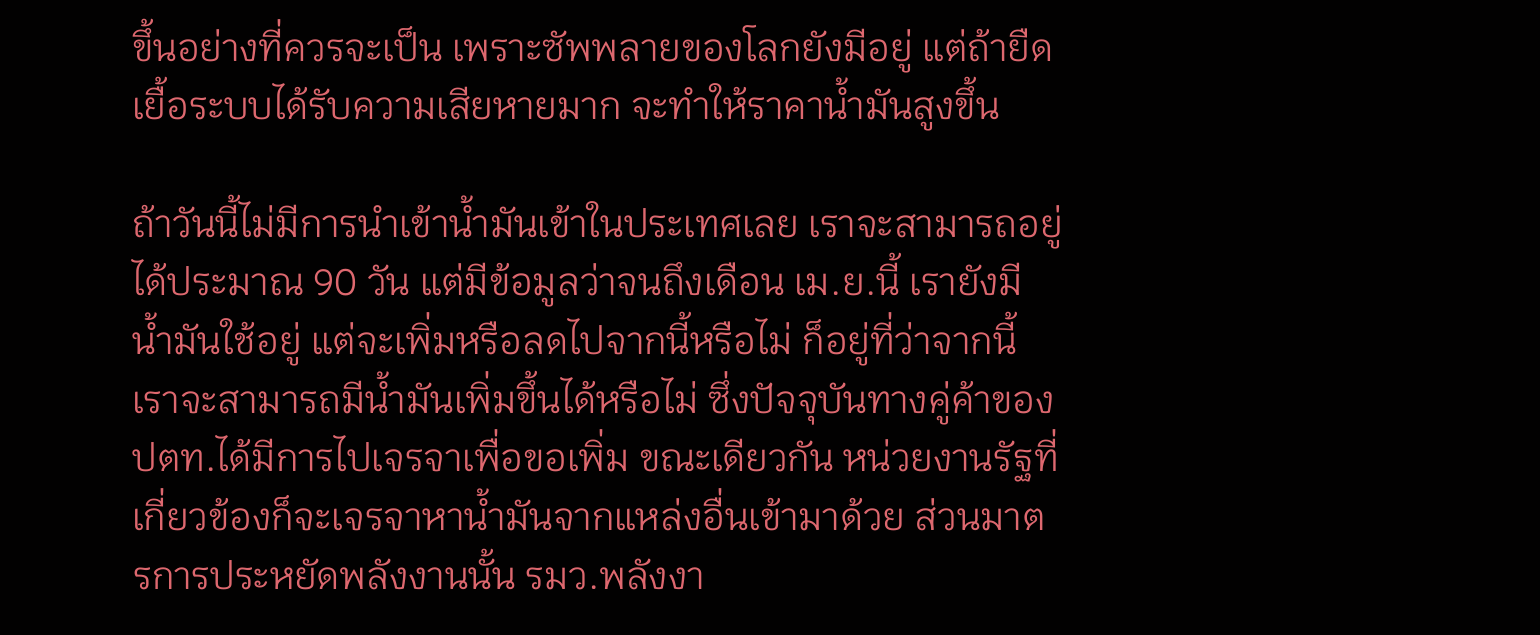ขึ้นอย่างที่ควรจะเป็น เพราะซัพพลายของโลกยังมีอยู่ แต่ถ้ายืดเยื้อระบบได้รับความเสียหายมาก จะทำให้ราคาน้ำมันสูงขึ้น

ถ้าวันนี้ไม่มีการนำเข้าน้ำมันเข้าในประเทศเลย เราจะสามารถอยู่ได้ประมาณ 90 วัน แต่มีข้อมูลว่าจนถึงเดือน เม.ย.นี้ เรายังมีน้ำมันใช้อยู่ แต่จะเพิ่มหรือลดไปจากนี้หรือไม่ ก็อยู่ที่ว่าจากนี้เราจะสามารถมีน้ำมันเพิ่มขึ้นได้หรือไม่ ซึ่งปัจจุบันทางคู่ค้าของ ปตท.ได้มีการไปเจรจาเพื่อขอเพิ่ม ขณะเดียวกัน หน่วยงานรัฐที่เกี่ยวข้องก็จะเจรจาหาน้ำมันจากแหล่งอื่นเข้ามาด้วย ส่วนมาตรการประหยัดพลังงานนั้น รมว.พลังงา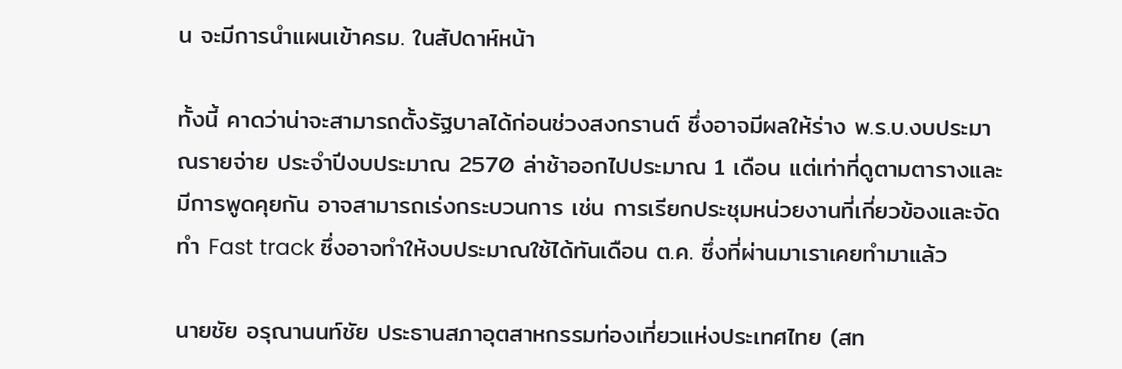น จะมีการนำแผนเข้าครม. ในสัปดาห์หน้า

ทั้งนี้ คาดว่าน่าจะสามารถตั้งรัฐบาลได้ก่อนช่วงสงกรานต์ ซึ่งอาจมีผลให้ร่าง พ.ร.บ.งบประมาณรายจ่าย ประจำปีงบประมาณ 2570 ล่าช้าออกไปประมาณ 1 เดือน แต่เท่าที่ดูตามตารางและมีการพูดคุยกัน อาจสามารถเร่งกระบวนการ เช่น การเรียกประชุมหน่วยงานที่เกี่ยวข้องและจัดทำ Fast track ซึ่งอาจทำให้งบประมาณใช้ได้ทันเดือน ต.ค. ซึ่งที่ผ่านมาเราเคยทำมาแล้ว

นายชัย อรุณานนท์ชัย ประธานสภาอุตสาหกรรมท่องเที่ยวแห่งประเทศไทย (สท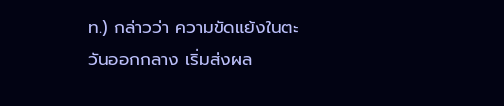ท.) กล่าวว่า ความขัดแย้งในตะวันออกกลาง เริ่มส่งผล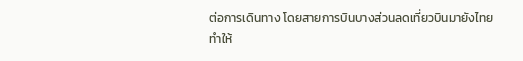ต่อการเดินทาง โดยสายการบินบางส่วนลดเที่ยวบินมายังไทย ทำให้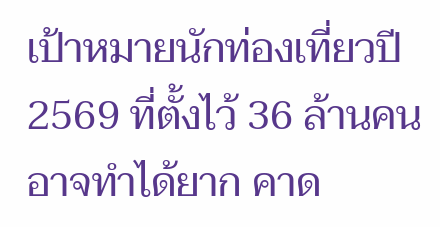เป้าหมายนักท่องเที่ยวปี 2569 ที่ตั้งไว้ 36 ล้านคนอาจทำได้ยาก คาด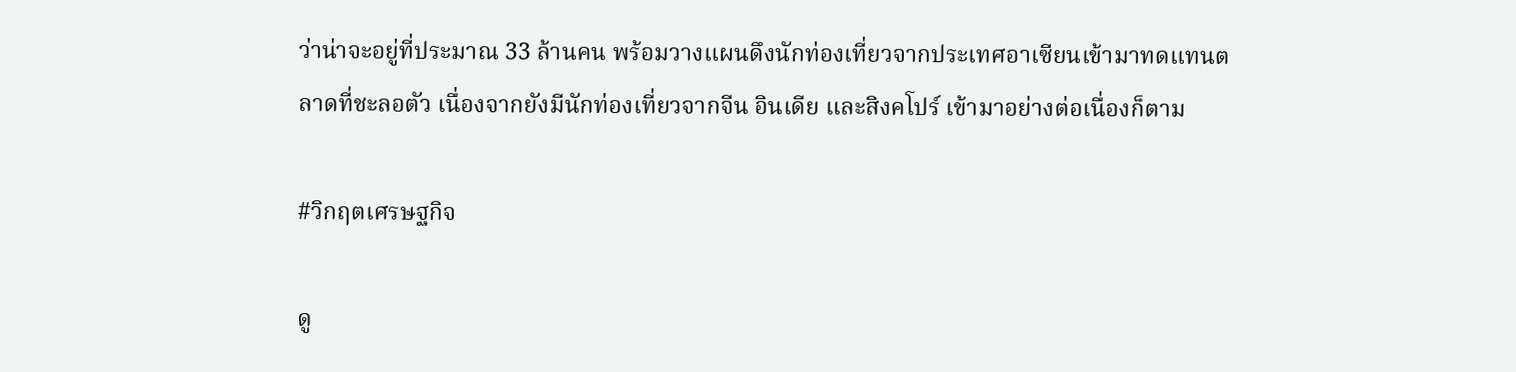ว่าน่าจะอยู่ที่ประมาณ 33 ล้านคน พร้อมวางแผนดึงนักท่องเที่ยวจากประเทศอาเซียนเข้ามาทดแทนตลาดที่ชะลอตัว เนื่องจากยังมีนักท่องเที่ยวจากจีน อินเดีย และสิงคโปร์ เข้ามาอย่างต่อเนื่องก็ตาม

#วิกฤตเศรษฐกิจ

ดู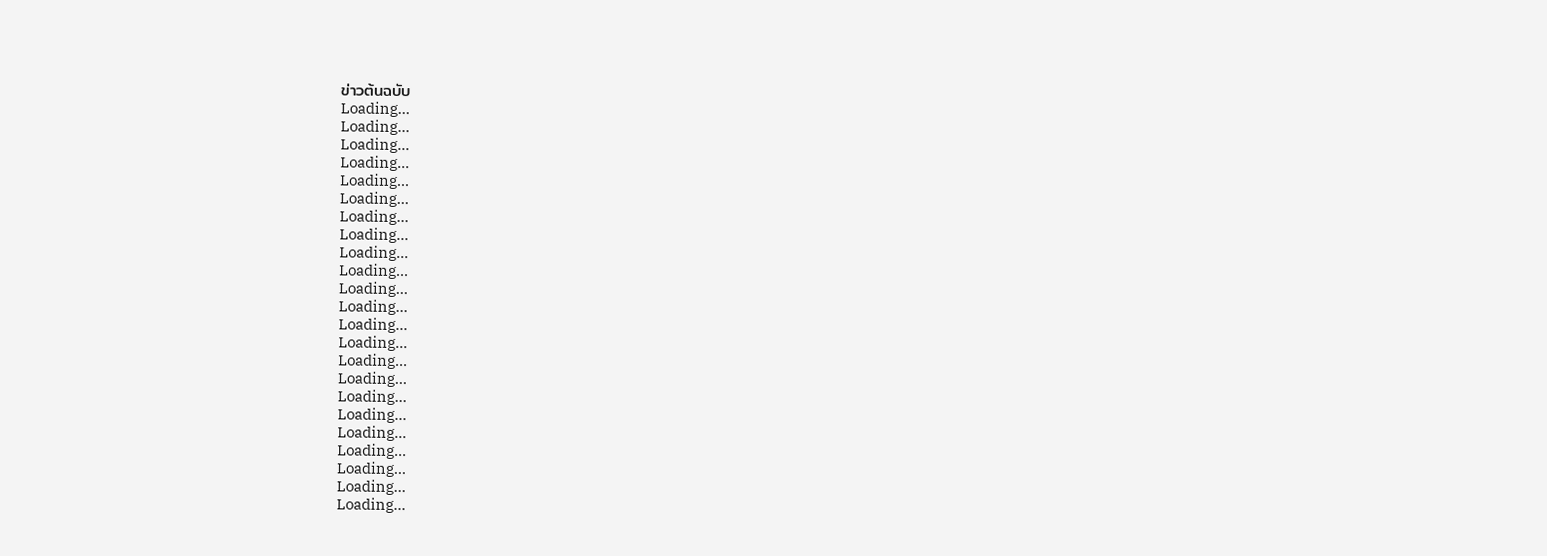ข่าวต้นฉบับ
Loading...
Loading...
Loading...
Loading...
Loading...
Loading...
Loading...
Loading...
Loading...
Loading...
Loading...
Loading...
Loading...
Loading...
Loading...
Loading...
Loading...
Loading...
Loading...
Loading...
Loading...
Loading...
Loading...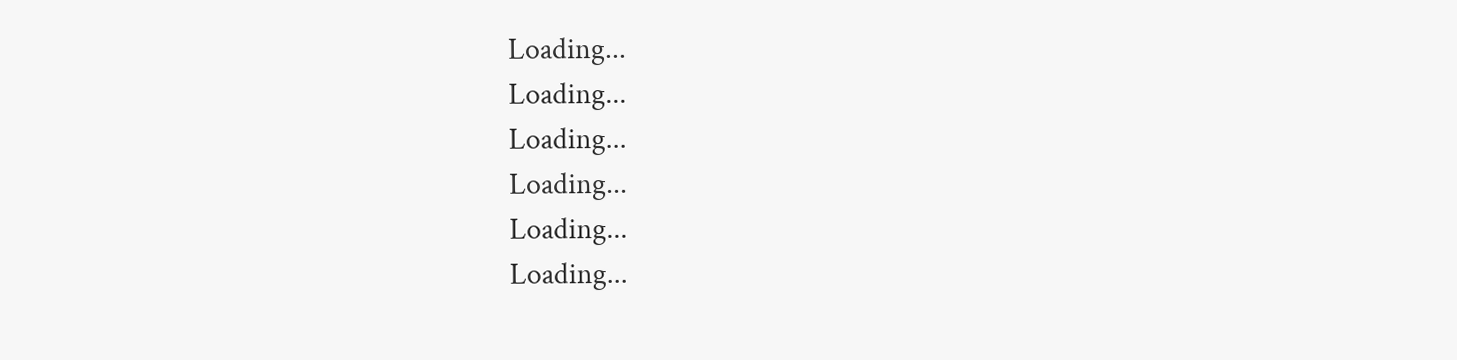Loading...
Loading...
Loading...
Loading...
Loading...
Loading...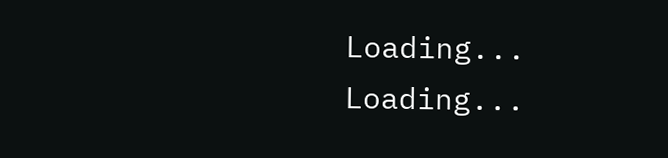Loading...
Loading...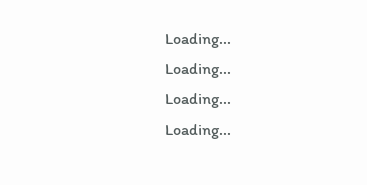Loading...
Loading...
Loading...
Loading...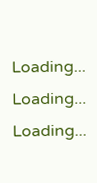Loading...
Loading...
Loading...